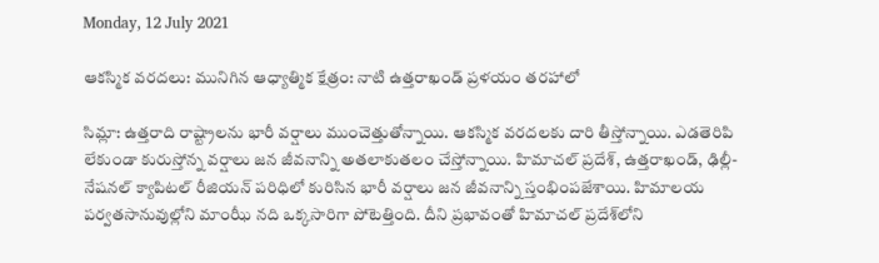Monday, 12 July 2021

ఆకస్మిక వరదలు: మునిగిన ఆధ్యాత్మిక క్షేత్రం: నాటి ఉత్తరాఖండ్ ప్రళయం తరహాలో

సిమ్లా: ఉత్తరాది రాష్ట్రాలను భారీ వర్షాలు ముంచెత్తుతోన్నాయి. ఆకస్మిక వరదలకు దారి తీస్తోన్నాయి. ఎడతెరిపి లేకుండా కురుస్తోన్న వర్షాలు జన జీవనాన్ని అతలాకుతలం చేస్తోన్నాయి. హిమాచల్ ప్రదేశ్‌, ఉత్తరాఖండ్, ఢిల్లీ-నేషనల్ క్యాపిటల్ రీజియన్ పరిధిలో కురిసిన భారీ వర్షాలు జన జీవనాన్ని స్తంభింపజేశాయి. హిమాలయ పర్వతసానువుల్లోని మాంఝీ నది ఒక్కసారిగా పోటెత్తింది. దీని ప్రభావంతో హిమాచల్ ప్రదేశ్‌లోని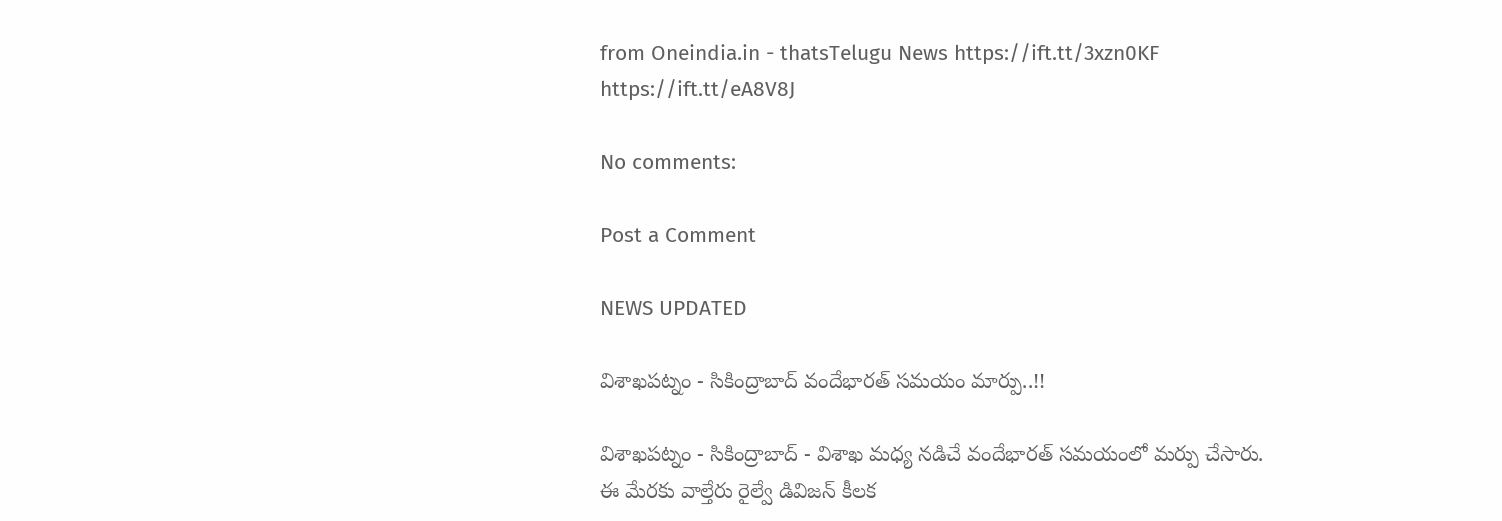from Oneindia.in - thatsTelugu News https://ift.tt/3xzn0KF
https://ift.tt/eA8V8J

No comments:

Post a Comment

NEWS UPDATED

విశాఖపట్నం - సికింద్రాబాద్ వందేభారత్ సమయం మార్పు..!!

విశాఖపట్నం - సికింద్రాబాద్ - విశాఖ మధ్య నడిచే వందేభారత్ సమయంలో మర్పు చేసారు. ఈ మేరకు వాల్తేరు రైల్వే డివిజన్ కీలక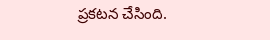ప్రకటన చేసింది.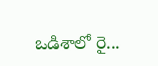ఒడిశాలో రై...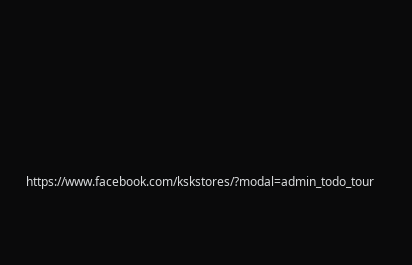https://www.facebook.com/kskstores/?modal=admin_todo_tour